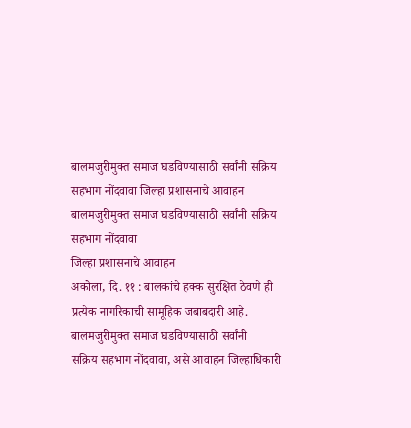बालमजुरीमुक्त समाज घडविण्यासाठी सर्वांनी सक्रिय सहभाग नोंदवावा जिल्हा प्रशासनाचे आवाहन
बालमजुरीमुक्त समाज घडविण्यासाठी सर्वांनी सक्रिय
सहभाग नोंदवावा
जिल्हा प्रशासनाचे आवाहन
अकोला, दि. ११ : बालकांचे हक्क सुरक्षित ठेवणे ही
प्रत्येक नागरिकाची सामूहिक जबाबदारी आहे. बालमजुरीमुक्त समाज घडविण्यासाठी सर्वांनी
सक्रिय सहभाग नोंदवावा, असे आवाहन जिल्हाधिकारी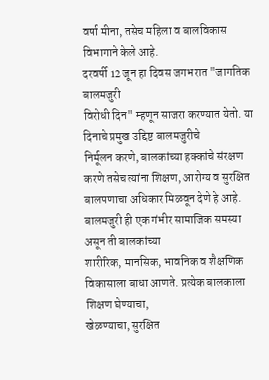वर्षा मीना, तसेच महिला व बालविकास
विभागाने केले आहे.
दरवर्षी 12 जून हा दिवस जगभरात "जागतिक बालमजुरी
विरोधी दिन" म्हणून साजरा करण्यात येतो. या दिनाचे प्रमुख उद्दिष्ट बालमजुरीचे
निर्मूलन करणे, बालकांच्या हक्कांचे संरक्षण करणे तसेच त्यांना शिक्षण, आरोग्य व सुरक्षित
बालपणाचा अधिकार मिळवून देणे हे आहे.
बालमजुरी ही एक गंभीर सामाजिक समस्या असून ती बालकांच्या
शारीरिक, मानसिक, भावनिक व शैक्षणिक विकासाला बाधा आणते. प्रत्येक बालकाला शिक्षण घेण्याचा,
खेळण्याचा, सुरक्षित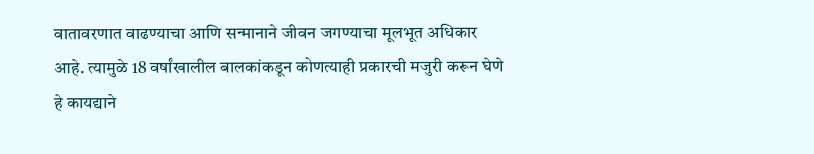वातावरणात वाढण्याचा आणि सन्मानाने जीवन जगण्याचा मूलभूत अधिकार
आहे. त्यामुळे 18 वर्षांखालील बालकांकडून कोणत्याही प्रकारची मजुरी करून घेणे हे कायद्याने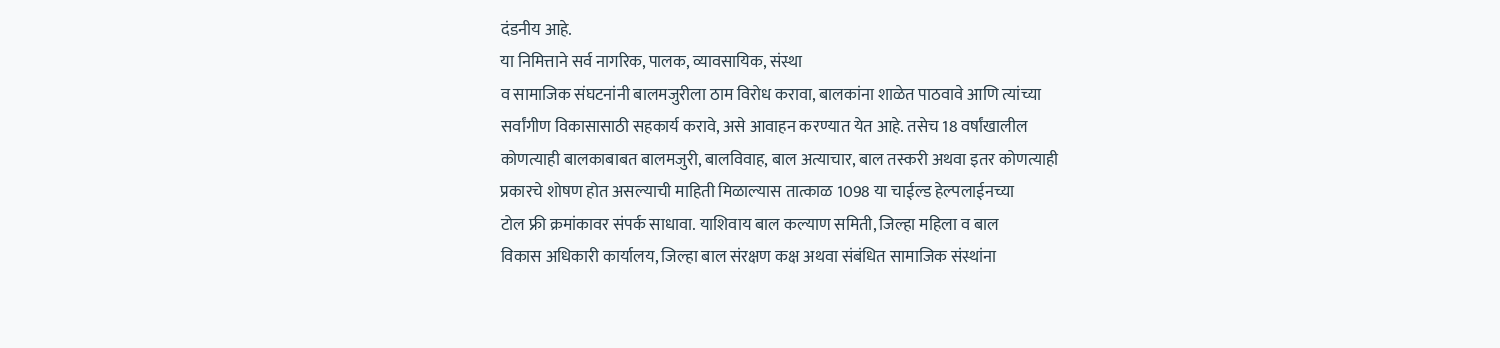दंडनीय आहे.
या निमित्ताने सर्व नागरिक, पालक, व्यावसायिक, संस्था
व सामाजिक संघटनांनी बालमजुरीला ठाम विरोध करावा, बालकांना शाळेत पाठवावे आणि त्यांच्या
सर्वांगीण विकासासाठी सहकार्य करावे, असे आवाहन करण्यात येत आहे. तसेच 18 वर्षांखालील
कोणत्याही बालकाबाबत बालमजुरी, बालविवाह, बाल अत्याचार, बाल तस्करी अथवा इतर कोणत्याही
प्रकारचे शोषण होत असल्याची माहिती मिळाल्यास तात्काळ 1098 या चाईल्ड हेल्पलाईनच्या
टोल फ्री क्रमांकावर संपर्क साधावा. याशिवाय बाल कल्याण समिती, जिल्हा महिला व बाल
विकास अधिकारी कार्यालय, जिल्हा बाल संरक्षण कक्ष अथवा संबंधित सामाजिक संस्थांना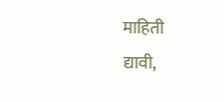माहिती
द्यावी,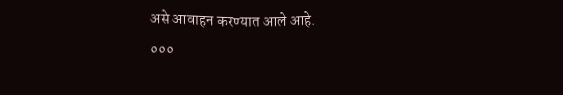असे आवाहन करण्यात आले आहे.
०००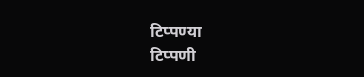टिप्पण्या
टिप्पणी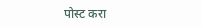पोस्ट करा